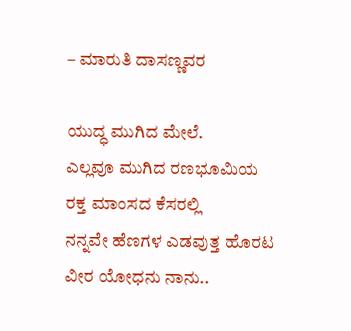– ಮಾರುತಿ ದಾಸಣ್ಣವರ

ಯುದ್ಧ ಮುಗಿದ ಮೇಲೆ.
ಎಲ್ಲವೂ ಮುಗಿದ ರಣಭೂಮಿಯ
ರಕ್ತ ಮಾಂಸದ ಕೆಸರಲ್ಲಿ
ನನ್ನವೇ ಹೆಣಗಳ ಎಡವುತ್ತ ಹೊರಟ
ವೀರ ಯೋಧನು ನಾನು..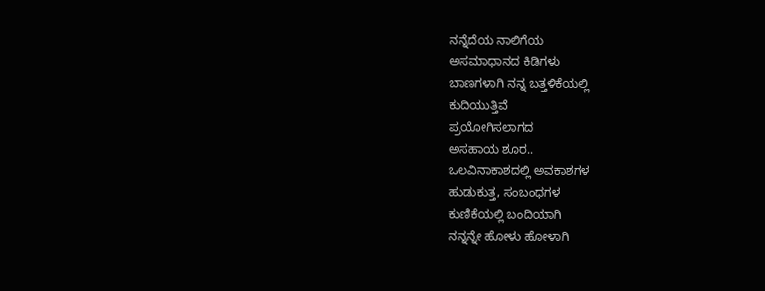ನನ್ನೆದೆಯ ನಾಲಿಗೆಯ
ಅಸಮಾಧಾನದ ಕಿಡಿಗಳು
ಬಾಣಗಳಾಗಿ ನನ್ನ ಬತ್ತಳಿಕೆಯಲ್ಲಿ
ಕುದಿಯುತ್ತಿವೆ
ಪ್ರಯೋಗಿಸಲಾಗದ
ಅಸಹಾಯ ಶೂರ..
ಒಲವಿನಾಕಾಶದಲ್ಲಿ ಅವಕಾಶಗಳ
ಹುಡುಕುತ್ತ, ಸಂಬಂಧಗಳ
ಕುಣಿಕೆಯಲ್ಲಿ ಬಂದಿಯಾಗಿ
ನನ್ನನ್ನೇ ಹೋಳು ಹೋಳಾಗಿ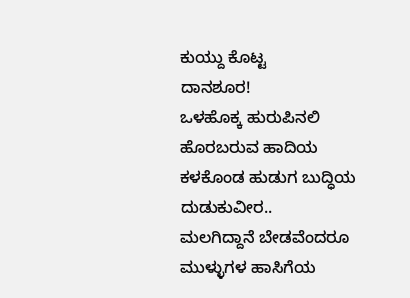ಕುಯ್ದು ಕೊಟ್ಟ
ದಾನಶೂರ!
ಒಳಹೊಕ್ಕ ಹುರುಪಿನಲಿ
ಹೊರಬರುವ ಹಾದಿಯ
ಕಳಕೊಂಡ ಹುಡುಗ ಬುದ್ಧಿಯ
ದುಡುಕುವೀರ..
ಮಲಗಿದ್ದಾನೆ ಬೇಡವೆಂದರೂ
ಮುಳ್ಳುಗಳ ಹಾಸಿಗೆಯ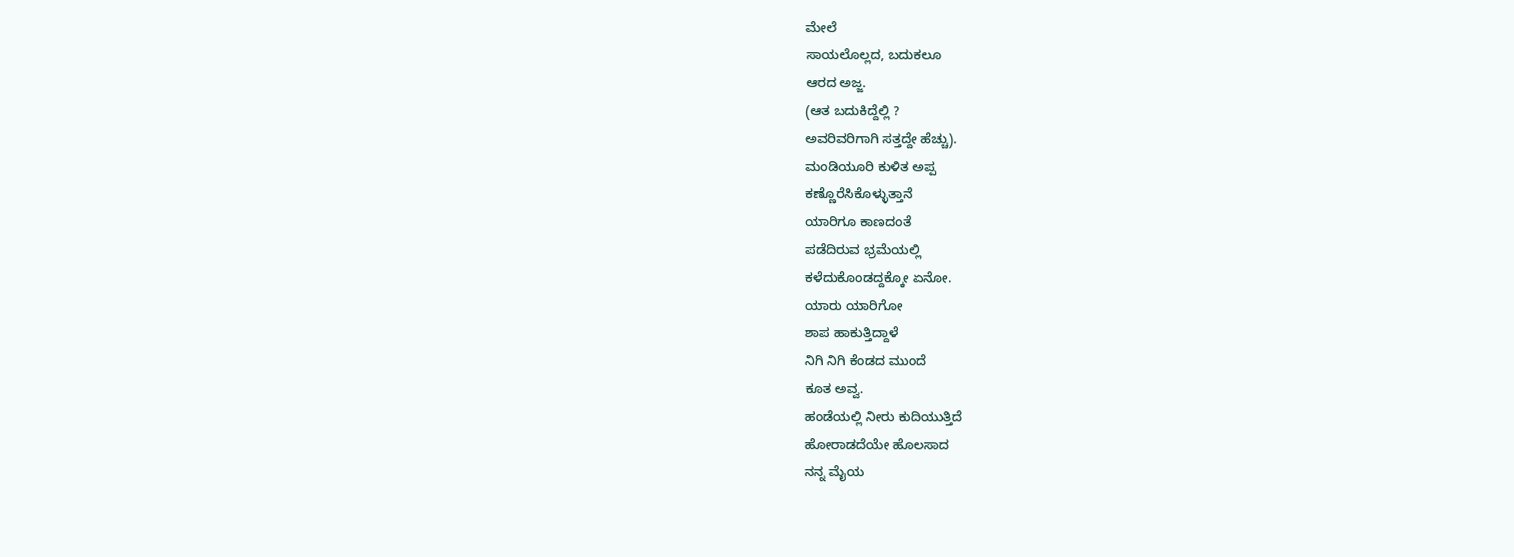ಮೇಲೆ
ಸಾಯಲೊಲ್ಲದ, ಬದುಕಲೂ
ಆರದ ಅಜ್ಜ.
(ಆತ ಬದುಕಿದ್ದೆಲ್ಲಿ ?
ಅವರಿವರಿಗಾಗಿ ಸತ್ತದ್ದೇ ಹೆಚ್ಚು).
ಮಂಡಿಯೂರಿ ಕುಳಿತ ಅಪ್ಪ
ಕಣ್ಣೊರೆಸಿಕೊಳ್ಳುತ್ತಾನೆ
ಯಾರಿಗೂ ಕಾಣದಂತೆ
ಪಡೆದಿರುವ ಭ್ರಮೆಯಲ್ಲಿ
ಕಳೆದುಕೊಂಡದ್ದಕ್ಕೋ ಏನೋ.
ಯಾರು ಯಾರಿಗೋ
ಶಾಪ ಹಾಕುತ್ತಿದ್ದಾಳೆ
ನಿಗಿ ನಿಗಿ ಕೆಂಡದ ಮುಂದೆ
ಕೂತ ಅವ್ವ.
ಹಂಡೆಯಲ್ಲಿ ನೀರು ಕುದಿಯುತ್ತಿದೆ
ಹೋರಾಡದೆಯೇ ಹೊಲಸಾದ
ನನ್ನ ಮೈಯ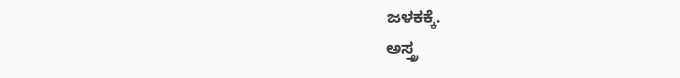ಜಳಕಕ್ಕೆ.
ಅಸ್ತ್ರ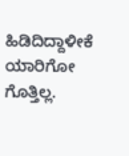ಹಿಡಿದಿದ್ದಾಳೀಕೆ
ಯಾರಿಗೋ ಗೊತ್ತಿಲ್ಲ.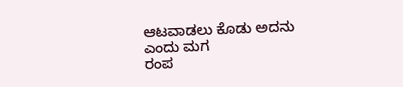ಆಟವಾಡಲು ಕೊಡು ಅದನು
ಎಂದು ಮಗ
ರಂಪ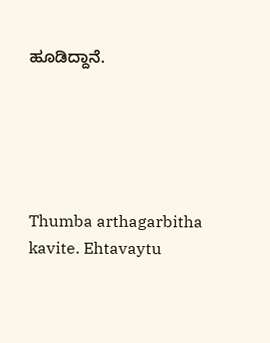ಹೂಡಿದ್ದಾನೆ.





Thumba arthagarbitha kavite. Ehtavaytu